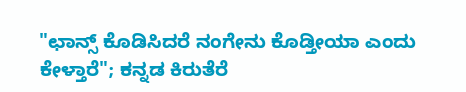"ಛಾನ್ಸ್ ಕೊಡಿಸಿದರೆ ನಂಗೇನು ಕೊಡ್ತೀಯಾ ಎಂದು ಕೇಳ್ತಾರೆ"; ಕನ್ನಡ ಕಿರುತೆರೆ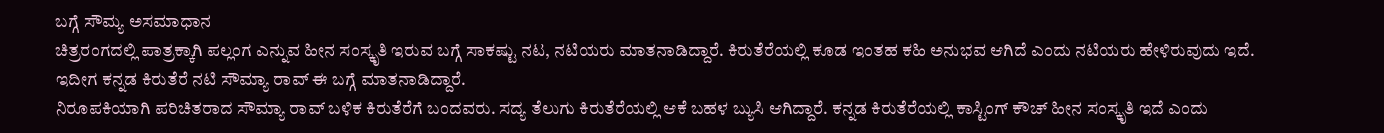ಬಗ್ಗೆ ಸೌಮ್ಯ ಅಸಮಾಧಾನ
ಚಿತ್ರರಂಗದಲ್ಲಿ ಪಾತ್ರಕ್ಕಾಗಿ ಪಲ್ಲಂಗ ಎನ್ನುವ ಹೀನ ಸಂಸ್ಕೃತಿ ಇರುವ ಬಗ್ಗೆ ಸಾಕಷ್ಟು ನಟ, ನಟಿಯರು ಮಾತನಾಡಿದ್ದಾರೆ. ಕಿರುತೆರೆಯಲ್ಲಿ ಕೂಡ ಇಂತಹ ಕಹಿ ಅನುಭವ ಆಗಿದೆ ಎಂದು ನಟಿಯರು ಹೇಳಿರುವುದು ಇದೆ. ಇದೀಗ ಕನ್ನಡ ಕಿರುತೆರೆ ನಟಿ ಸೌಮ್ಯಾ ರಾವ್ ಈ ಬಗ್ಗೆ ಮಾತನಾಡಿದ್ದಾರೆ.
ನಿರೂಪಕಿಯಾಗಿ ಪರಿಚಿತರಾದ ಸೌಮ್ಯಾ ರಾವ್ ಬಳಿಕ ಕಿರುತೆರೆಗೆ ಬಂದವರು. ಸದ್ಯ ತೆಲುಗು ಕಿರುತೆರೆಯಲ್ಲಿ ಆಕೆ ಬಹಳ ಬ್ಯುಸಿ ಆಗಿದ್ದಾರೆ. ಕನ್ನಡ ಕಿರುತೆರೆಯಲ್ಲಿ ಕಾಸ್ಟಿಂಗ್ ಕೌಚ್ ಹೀನ ಸಂಸ್ಕೃತಿ ಇದೆ ಎಂದು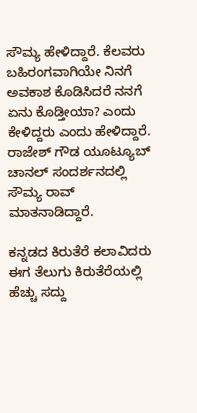ಸೌಮ್ಯ ಹೇಳಿದ್ದಾರೆ. ಕೆಲವರು ಬಹಿರಂಗವಾಗಿಯೇ ನಿನಗೆ ಅವಕಾಶ ಕೊಡಿಸಿದರೆ ನನಗೆ ಏನು ಕೊಡ್ತೀಯಾ? ಎಂದು ಕೇಳಿದ್ದರು ಎಂದು ಹೇಳಿದ್ದಾರೆ. ರಾಜೇಶ್ ಗೌಡ ಯೂಟ್ಯೂಬ್ ಚಾನಲ್ ಸಂದರ್ಶನದಲ್ಲಿ ಸೌಮ್ಯ ರಾವ್ ಮಾತನಾಡಿದ್ದಾರೆ.

ಕನ್ನಡದ ಕಿರುತೆರೆ ಕಲಾವಿದರು ಈಗ ತೆಲುಗು ಕಿರುತೆರೆಯಲ್ಲಿ ಹೆಚ್ಚು ಸದ್ದು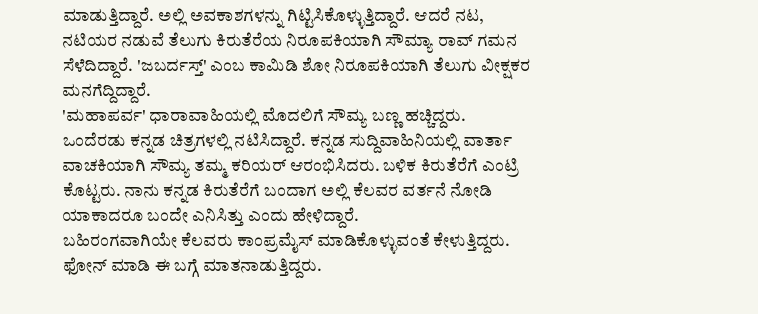ಮಾಡುತ್ತಿದ್ದಾರೆ. ಅಲ್ಲಿ ಅವಕಾಶಗಳನ್ನು ಗಿಟ್ಟಿಸಿಕೊಳ್ಳುತ್ತಿದ್ದಾರೆ. ಆದರೆ ನಟ, ನಟಿಯರ ನಡುವೆ ತೆಲುಗು ಕಿರುತೆರೆಯ ನಿರೂಪಕಿಯಾಗಿ ಸೌಮ್ಯಾ ರಾವ್ ಗಮನ ಸೆಳೆದಿದ್ದಾರೆ. 'ಜಬರ್ದಸ್ತ್' ಎಂಬ ಕಾಮಿಡಿ ಶೋ ನಿರೂಪಕಿಯಾಗಿ ತೆಲುಗು ವೀಕ್ಷಕರ ಮನಗೆದ್ದಿದ್ದಾರೆ.
'ಮಹಾಪರ್ವ' ಧಾರಾವಾಹಿಯಲ್ಲಿ ಮೊದಲಿಗೆ ಸೌಮ್ಯ ಬಣ್ಣ ಹಚ್ಚಿದ್ದರು. ಒಂದೆರಡು ಕನ್ನಡ ಚಿತ್ರಗಳಲ್ಲಿ ನಟಿಸಿದ್ದಾರೆ. ಕನ್ನಡ ಸುದ್ದಿವಾಹಿನಿಯಲ್ಲಿ ವಾರ್ತಾ ವಾಚಕಿಯಾಗಿ ಸೌಮ್ಯ ತಮ್ಮ ಕರಿಯರ್ ಆರಂಭಿಸಿದರು. ಬಳಿಕ ಕಿರುತೆರೆಗೆ ಎಂಟ್ರಿ ಕೊಟ್ಟರು. ನಾನು ಕನ್ನಡ ಕಿರುತೆರೆಗೆ ಬಂದಾಗ ಅಲ್ಲಿ ಕೆಲವರ ವರ್ತನೆ ನೋಡಿ ಯಾಕಾದರೂ ಬಂದೇ ಎನಿಸಿತ್ತು ಎಂದು ಹೇಳಿದ್ದಾರೆ.
ಬಹಿರಂಗವಾಗಿಯೇ ಕೆಲವರು ಕಾಂಪ್ರಮೈಸ್ ಮಾಡಿಕೊಳ್ಳುವಂತೆ ಕೇಳುತ್ತಿದ್ದರು. ಫೋನ್ ಮಾಡಿ ಈ ಬಗ್ಗೆ ಮಾತನಾಡುತ್ತಿದ್ದರು.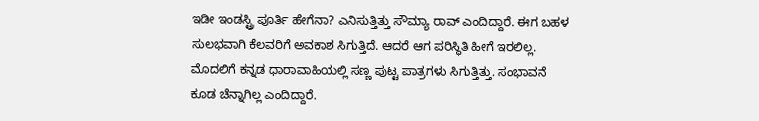ಇಡೀ ಇಂಡಸ್ಟ್ರಿ ಪೂರ್ತಿ ಹೇಗೆನಾ? ಎನಿಸುತ್ತಿತ್ತು ಸೌಮ್ಯಾ ರಾವ್ ಎಂದಿದ್ದಾರೆ. ಈಗ ಬಹಳ ಸುಲಭವಾಗಿ ಕೆಲವರಿಗೆ ಅವಕಾಶ ಸಿಗುತ್ತಿದೆ. ಆದರೆ ಆಗ ಪರಿಸ್ಥಿತಿ ಹೀಗೆ ಇರಲಿಲ್ಲ. ಮೊದಲಿಗೆ ಕನ್ನಡ ಧಾರಾವಾಹಿಯಲ್ಲಿ ಸಣ್ಣ ಪುಟ್ಟ ಪಾತ್ರಗಳು ಸಿಗುತ್ತಿತ್ತು. ಸಂಭಾವನೆ ಕೂಡ ಚೆನ್ನಾಗಿಲ್ಲ ಎಂದಿದ್ದಾರೆ.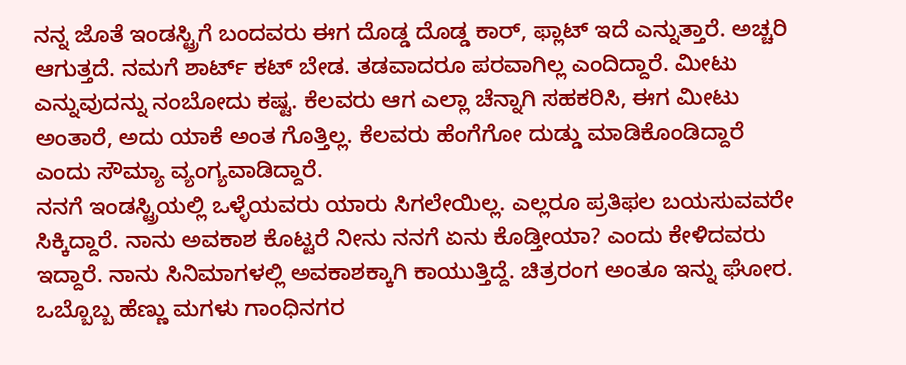ನನ್ನ ಜೊತೆ ಇಂಡಸ್ಟ್ರಿಗೆ ಬಂದವರು ಈಗ ದೊಡ್ಡ ದೊಡ್ಡ ಕಾರ್, ಫ್ಲಾಟ್ ಇದೆ ಎನ್ನುತ್ತಾರೆ. ಅಚ್ಚರಿ ಆಗುತ್ತದೆ. ನಮಗೆ ಶಾರ್ಟ್ ಕಟ್ ಬೇಡ. ತಡವಾದರೂ ಪರವಾಗಿಲ್ಲ ಎಂದಿದ್ದಾರೆ. ಮೀಟು ಎನ್ನುವುದನ್ನು ನಂಬೋದು ಕಷ್ಟ. ಕೆಲವರು ಆಗ ಎಲ್ಲಾ ಚೆನ್ನಾಗಿ ಸಹಕರಿಸಿ, ಈಗ ಮೀಟು ಅಂತಾರೆ, ಅದು ಯಾಕೆ ಅಂತ ಗೊತ್ತಿಲ್ಲ. ಕೆಲವರು ಹೆಂಗೆಗೋ ದುಡ್ಡು ಮಾಡಿಕೊಂಡಿದ್ದಾರೆ ಎಂದು ಸೌಮ್ಯಾ ವ್ಯಂಗ್ಯವಾಡಿದ್ದಾರೆ.
ನನಗೆ ಇಂಡಸ್ಟ್ರಿಯಲ್ಲಿ ಒಳ್ಳೆಯವರು ಯಾರು ಸಿಗಲೇಯಿಲ್ಲ. ಎಲ್ಲರೂ ಪ್ರತಿಫಲ ಬಯಸುವವರೇ ಸಿಕ್ಕಿದ್ದಾರೆ. ನಾನು ಅವಕಾಶ ಕೊಟ್ಟರೆ ನೀನು ನನಗೆ ಏನು ಕೊಡ್ತೀಯಾ? ಎಂದು ಕೇಳಿದವರು ಇದ್ದಾರೆ. ನಾನು ಸಿನಿಮಾಗಳಲ್ಲಿ ಅವಕಾಶಕ್ಕಾಗಿ ಕಾಯುತ್ತಿದ್ದೆ. ಚಿತ್ರರಂಗ ಅಂತೂ ಇನ್ನು ಘೋರ. ಒಬ್ಬೊಬ್ಬ ಹೆಣ್ಣು ಮಗಳು ಗಾಂಧಿನಗರ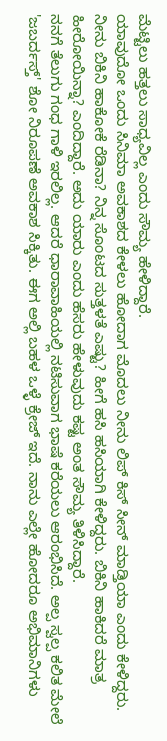ಮೆಟ್ಟಿಲು ಹತ್ತಲು ಸಾಧ್ಯವಿಲ್ಲ ಎಂದು ಸೌಮ್ಯ ಹೇಳಿದ್ದಾರೆ.
ಯಾವುದೋ ಒಂದು ಸಿನಿಮಾ ಅವಕಾಶದ ಕೇಳಲು ಹೋದಾಗ ಮೊದಲು ನೀನು ಲಿಪ್ ಕಿಸ್ ಸೀನ್ ಮಾಡ್ತಿಯಾ ಎಂದು ಕೇಳಿದ್ದರು. ನೀನು ಬಿಕಿನಿ ಹಾಕೋಕೆ ರೆಡಿನಾ? ನಿನ್ನ ಸೊಂಟದ ಸುತ್ತಳತೆ ಎಷ್ಟು? ಹೀಗೆ ಹಸಿ ಹಸಿಯಾಗಿ ಕೇಳಿದ್ದರು. ಬಿಕಿನಿ ಹಾಕಿದರೆ ಮಾತ್ರ ಹೀರೋಯಿನ್ನಾ? ಎಂದಿದ್ದಾರೆ. ಅದು ಯಾರು ಎಂದು ಹೆಸರು ಹೇಳುವುದು ಕಷ್ಟ ಅಂತ ಸೌಮ್ಯ ತಿಳಿಸಿದ್ದಾರೆ.
ನನಗೆ ತೆಲುಗು ಗಂಧ ಗಾಳಿ ಇರಲಿಲ್ಲ. ಆದರೆ ಧಾರಾವಾಹಿಯಲ್ಲಿ ನಟಿಸುವಾಗ ಭಾಷೆ ಕರೆಯಲು ಆರಂಭಿಸಿದೆ. ಅಲ್ಪ ಸ್ವಲ್ಪ ಕಲಿತ ಮೇಲೆ 'ಜಬರ್ದಸ್ತ್' ಶೋ ನಿರೂಪಣೆ ಅವಕಾಶ ಸಿಕ್ಕಿತು. ಈಗ ಅಲ್ಲಿ ಬಹಳ ಒಳ್ಳೆ ಕ್ರೇಜ್ ಇದೆ. ನಾನು ಎಲ್ಲೇ ಹೋದರೂ ಅಭಿಮಾನಿಗಳು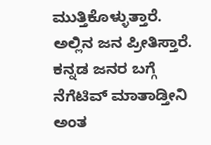ಮುತ್ತಿಕೊಳ್ಳುತ್ತಾರೆ. ಅಲ್ಲಿನ ಜನ ಪ್ರೀತಿಸ್ತಾರೆ. ಕನ್ನಡ ಜನರ ಬಗ್ಗೆ ನೆಗೆಟಿವ್ ಮಾತಾಡ್ತೀನಿ ಅಂತ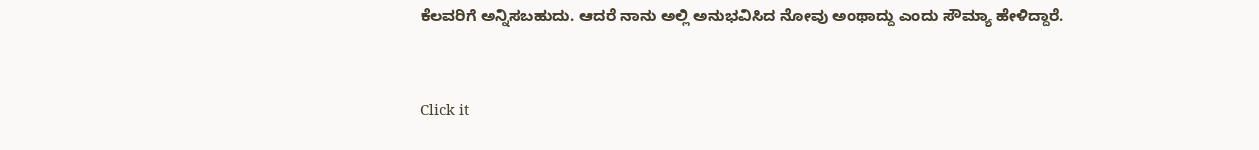ಕೆಲವರಿಗೆ ಅನ್ನಿಸಬಹುದು. ಆದರೆ ನಾನು ಅಲ್ಲಿ ಅನುಭವಿಸಿದ ನೋವು ಅಂಥಾದ್ದು ಎಂದು ಸೌಮ್ಯಾ ಹೇಳಿದ್ದಾರೆ.


Click it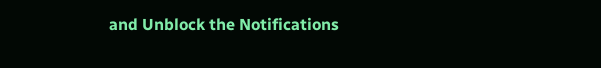and Unblock the Notifications